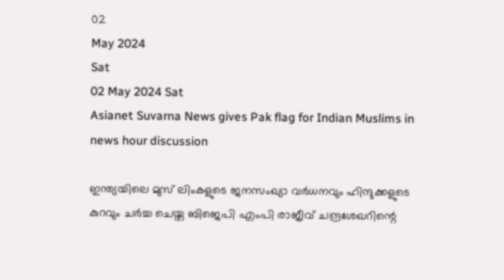02
May 2024
Sat
02 May 2024 Sat
Asianet Suvarna News gives Pak flag for Indian Muslims in news hour discussion

ഇന്ത്യയിലെ മുസ് ലിംകളുടെ ജനസംഖ്യാ വര്‍ധനവും ഹിന്ദുക്കളുടെ കുറവും ചര്‍ച്ച ചെയ്ത ബിജെപി എംപി രാജീവ് ചന്ദ്രശേഖറിന്റെ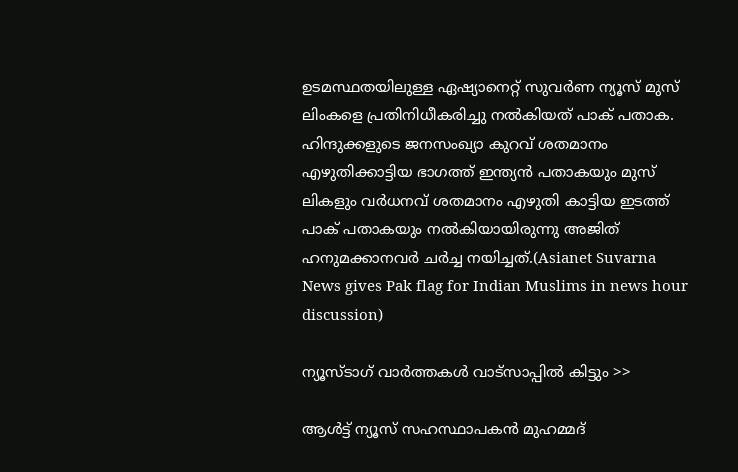ഉടമസ്ഥതയിലുള്ള ഏഷ്യാനെറ്റ് സുവര്‍ണ ന്യൂസ് മുസ് ലിംകളെ പ്രതിനിധീകരിച്ചു നല്‍കിയത് പാക് പതാക. ഹിന്ദുക്കളുടെ ജനസംഖ്യാ കുറവ് ശതമാനം എഴുതിക്കാട്ടിയ ഭാഗത്ത് ഇന്ത്യന്‍ പതാകയും മുസ് ലികളും വര്‍ധനവ് ശതമാനം എഴുതി കാട്ടിയ ഇടത്ത് പാക് പതാകയും നല്‍കിയായിരുന്നു അജിത് ഹനുമക്കാനവര്‍ ചര്‍ച്ച നയിച്ചത്.(Asianet Suvarna News gives Pak flag for Indian Muslims in news hour discussion)

ന്യൂസ്ടാഗ് വാര്‍ത്തകള്‍ വാട്‌സാപ്പില്‍ കിട്ടും >>

ആള്‍ട്ട് ന്യൂസ് സഹസ്ഥാപകന്‍ മുഹമ്മദ്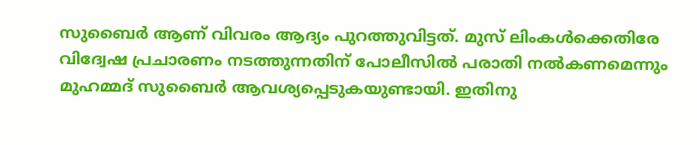സുബൈര്‍ ആണ് വിവരം ആദ്യം പുറത്തുവിട്ടത്. മുസ് ലിംകള്‍ക്കെതിരേ വിദ്വേഷ പ്രചാരണം നടത്തുന്നതിന് പോലീസില്‍ പരാതി നല്‍കണമെന്നും മുഹമ്മദ് സുബൈര്‍ ആവശ്യപ്പെടുകയുണ്ടായി. ഇതിനു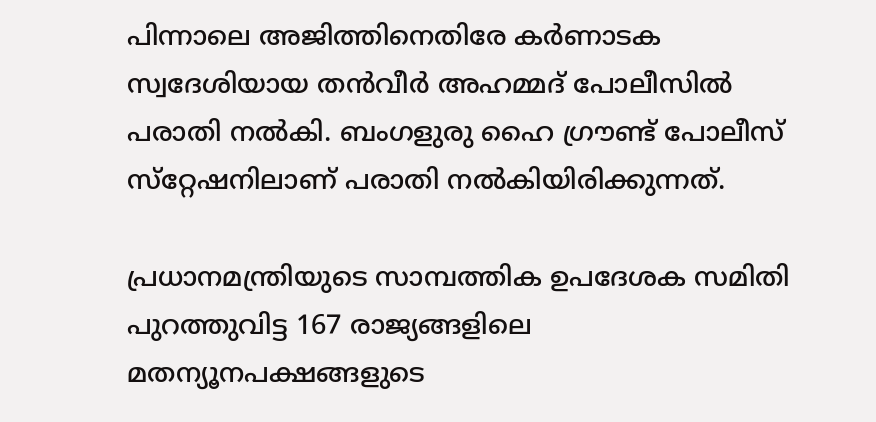പിന്നാലെ അജിത്തിനെതിരേ കര്‍ണാടക സ്വദേശിയായ തന്‍വീര്‍ അഹമ്മദ് പോലീസില്‍ പരാതി നല്‍കി. ബംഗളുരു ഹൈ ഗ്രൗണ്ട് പോലീസ് സ്‌റ്റേഷനിലാണ് പരാതി നല്‍കിയിരിക്കുന്നത്.

പ്രധാനമന്ത്രിയുടെ സാമ്പത്തിക ഉപദേശക സമിതി പുറത്തുവിട്ട 167 രാജ്യങ്ങളിലെ മതന്യൂനപക്ഷങ്ങളുടെ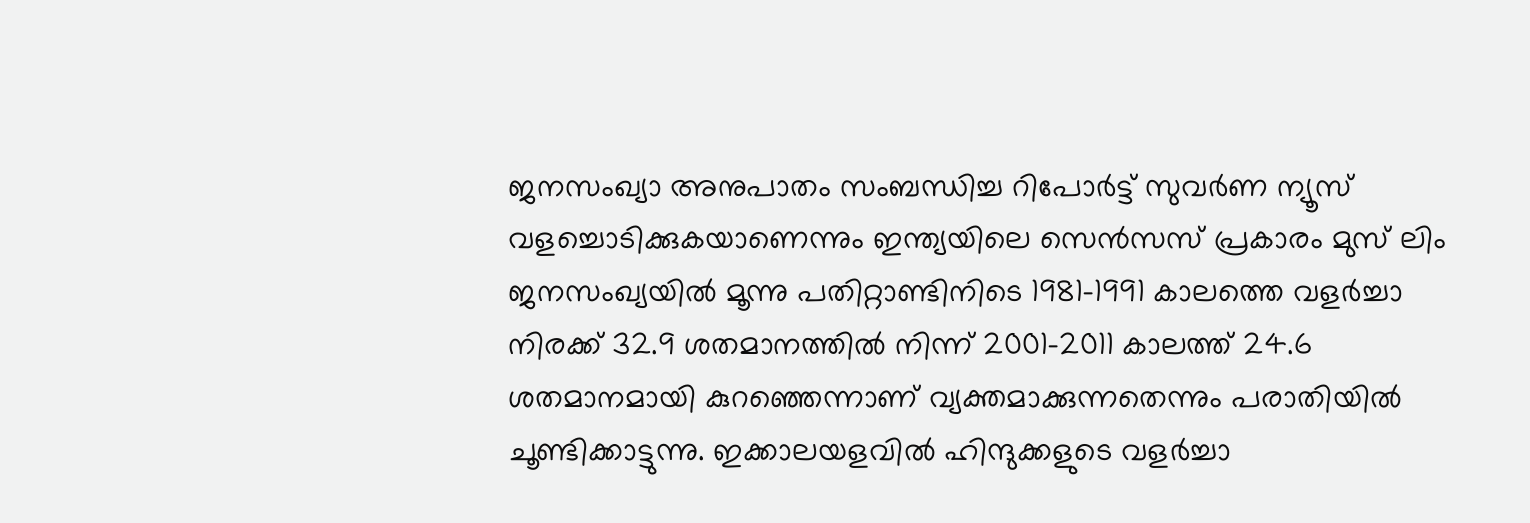ജനസംഖ്യാ അനുപാതം സംബന്ധിച്ച റിപോര്‍ട്ട് സുവര്‍ണ ന്യൂസ് വളച്ചൊടിക്കുകയാണെന്നും ഇന്ത്യയിലെ സെന്‍സസ് പ്രകാരം മുസ് ലിം ജനസംഖ്യയില്‍ മൂന്നു പതിറ്റാണ്ടിനിടെ 1981-1991 കാലത്തെ വളര്‍ച്ചാ നിരക്ക് 32.9 ശതമാനത്തില്‍ നിന്ന് 2001-2011 കാലത്ത് 24.6 ശതമാനമായി കുറഞ്ഞെന്നാണ് വ്യക്തമാക്കുന്നതെന്നും പരാതിയില്‍ ചൂണ്ടിക്കാട്ടുന്നു. ഇക്കാലയളവില്‍ ഹിന്ദുക്കളുടെ വളര്‍ച്ചാ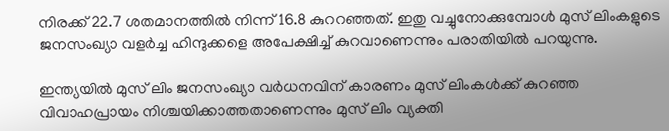നിരക്ക് 22.7 ശതമാനത്തില്‍ നിന്ന് 16.8 കുററഞ്ഞത്. ഇതു വച്ചുനോക്കുമ്പോള്‍ മുസ് ലിംകളുടെ ജനസംഖ്യാ വളര്‍ച്ച ഹിന്ദുക്കളെ അപേക്ഷിച്ച് കുറവാണെന്നും പരാതിയില്‍ പറയുന്നു.

ഇന്ത്യയില്‍ മുസ് ലിം ജനസംഖ്യാ വര്‍ധനവിന് കാരണം മുസ് ലിംകള്‍ക്ക് കുറഞ്ഞ വിവാഹപ്രായം നിശ്ചയിക്കാത്തതാണെന്നും മുസ് ലിം വ്യക്തി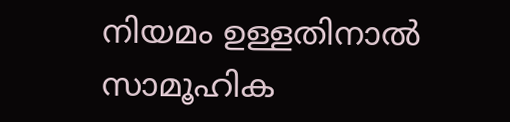നിയമം ഉള്ളതിനാല്‍ സാമൂഹിക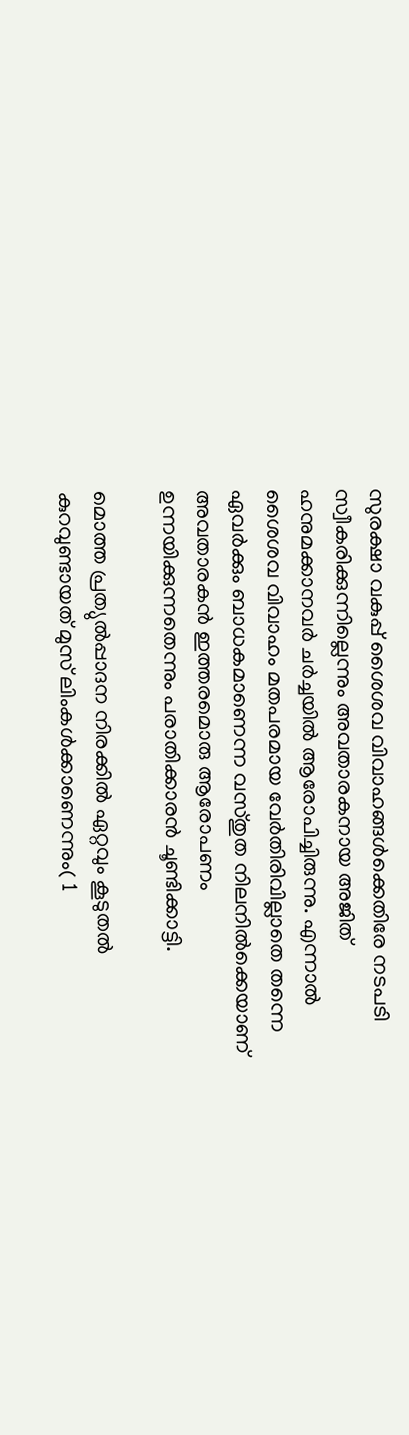സുരക്ഷാ വകുപ്പ് ശൈശവ വിവാഹങ്ങള്‍ക്കെതിരേ നടപടി സ്വീകരിക്കുന്നില്ലെന്നും അവതാരകനായ അജിത് ഹനുമക്കാനവര്‍ ചര്‍ച്ചയില്‍ ആരോപിച്ചിരുന്നു. എന്നാല്‍ ശൈശവ വിവാഹം മതപരമായ വേര്‍തിരിവില്ലാതെ തന്നെ ഏവര്‍ക്കും ബാധകമാണെന്ന വസ്തുത നിലനില്‍ക്കെയാണ് അവതാരകന്‍ ഇത്തരമൊരു ആരോപണം ഉന്നയിക്കുന്നതെന്നും പരാതിക്കാരന്‍ ചൂണ്ടിക്കാട്ടി.

മൊത്ത പ്രത്യുല്‍പ്പാദന നിരക്കില്‍ ഏറ്റവും കൂടുതല്‍ കുറവുണ്ടായത് മുസ് ലിംകള്‍ക്കാണെന്നും( 1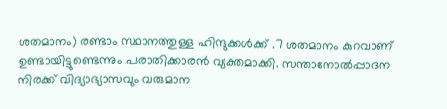ശതമാനം) രണ്ടാം സ്ഥാനത്തുള്ള ഹിന്ദുക്കള്‍ക്ക് .7 ശതമാനം കുറവാണ് ഉണ്ടായിട്ടുണ്ടെന്നും പരാതിക്കാരന്‍ വ്യക്തമാക്കി. സന്താനോല്‍പ്പാദന നിരക്ക് വിദ്യാഭ്യാസവും വരുമാന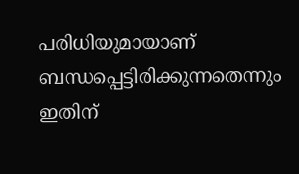പരിധിയുമായാണ് ബന്ധപ്പെട്ടിരിക്കുന്നതെന്നും ഇതിന്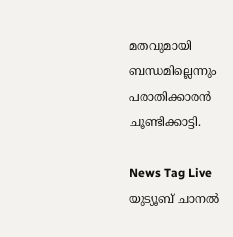മതവുമായി ബന്ധമില്ലെന്നും പരാതിക്കാരന്‍ ചൂണ്ടിക്കാട്ടി.

News Tag Live യുട്യൂബ് ചാനല്‍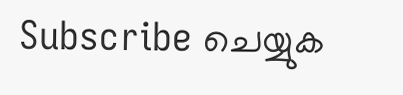Subscribe ചെയ്യുക